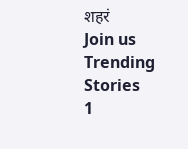शहरं
Join us
Trending Stories
1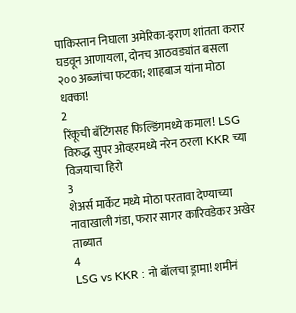पाकिस्तान निघाला अमेरिका-इराण शांतता करार घडवून आणायला, दोनच आठवड्यांत बसला २०० अब्जांचा फटका; शाहबाज यांना मोठा धक्का!
2
रिंकूची बॅटिंगसह फिल्डिंगमध्ये कमाल! LSG विरुद्ध सुपर ओव्हरमध्ये नरेन ठरला KKR च्या विजयाचा हिरो
3
शेअर्स मार्केट मध्ये मोठा परतावा देण्याच्या नावाखाली गंडा, फरार सागर कारिवडेकर अखेर ताब्यात
4
LSG vs KKR : नो बॉलचा ड्रामा! शमीनं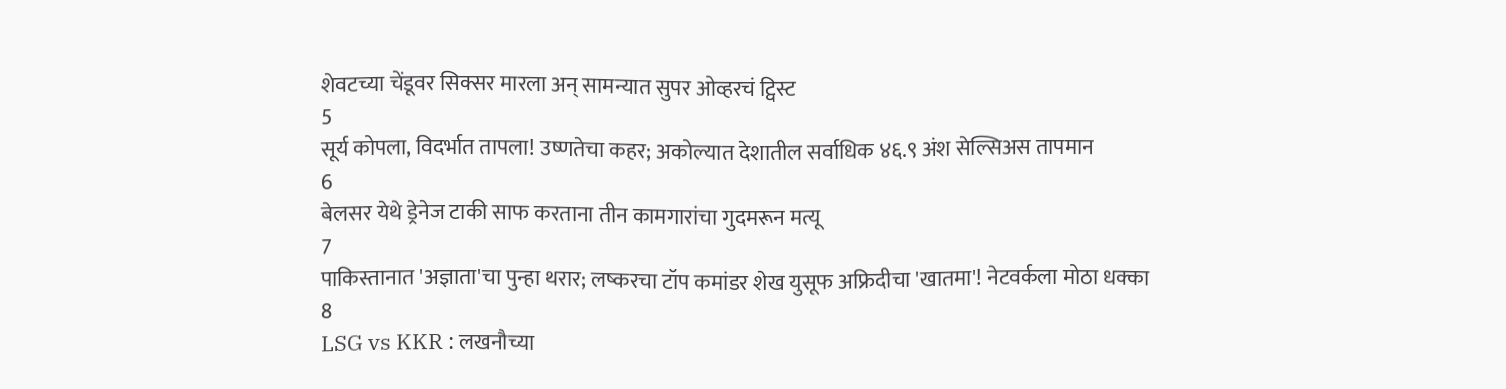शेवटच्या चेंडूवर सिक्सर मारला अन् सामन्यात सुपर ओव्हरचं ट्विस्ट
5
सूर्य कोपला, विदर्भात तापला! उष्णतेचा कहर; अकोल्यात देशातील सर्वाधिक ४६.९ अंश सेल्सिअस तापमान
6
बेलसर येथे ड्रेनेज टाकी साफ करताना तीन कामगारांचा गुदमरून मत्यू
7
पाकिस्तानात 'अज्ञाता'चा पुन्हा थरार; लष्करचा टॉप कमांडर शेख युसूफ अफ्रिदीचा 'खातमा'! नेटवर्कला मोठा धक्का
8
LSG vs KKR : लखनौच्या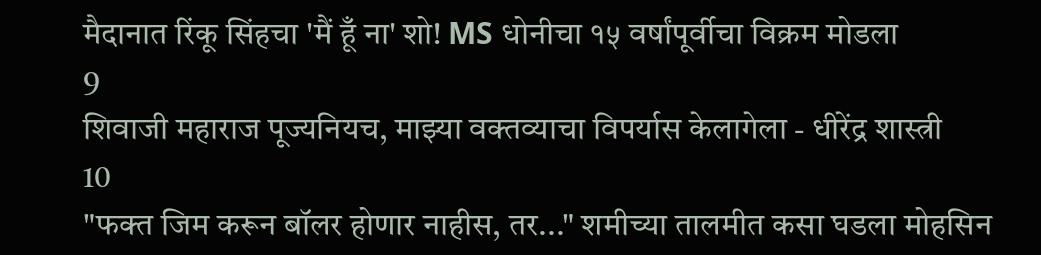मैदानात रिंकू सिंहचा 'मैं हूँ ना' शो! MS धोनीचा १५ वर्षांपूर्वीचा विक्रम मोडला
9
शिवाजी महाराज पूज्यनियच, माझ्या वक्तव्याचा विपर्यास केलागेला - धीरेंद्र शास्त्री
10
"फक्त जिम करून बॉलर होणार नाहीस, तर..." शमीच्या तालमीत कसा घडला मोहसिन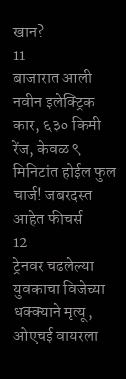खान?
11
बाजारात आली नवीन इलेक्ट्रिक कार, ६३० किमी रेंज, केवळ ९ मिनिटांत होईल फुल चार्ज! जबरदस्त आहेत फीचर्स
12
ट्रेनवर चढलेल्या युवकाचा विजेच्या धक्क्याने मृत्यू, ओएचई वायरला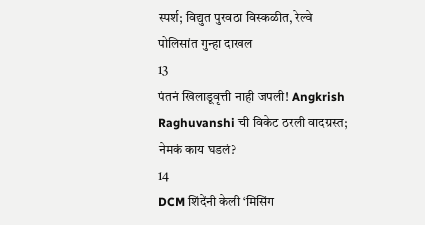स्पर्श; विद्युत पुरवठा विस्कळीत, रेल्वे पोलिसांत गुन्हा दाखल
13
पंतनं खिलाडूवृत्ती नाही जपली! Angkrish Raghuvanshi ची विकेट ठरली वादग्रस्त; नेमकं काय घडलं?
14
DCM शिंदेंनी केली ‘मिसिंग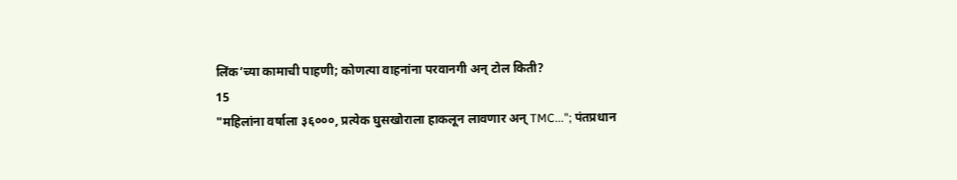लिंक’च्या कामाची पाहणी; कोणत्या वाहनांना परवानगी अन् टोल किती?
15
"महिलांना वर्षाला ३६०००, प्रत्येक घुसखोराला हाकलून लावणार अन् TMC..."; पंतप्रधान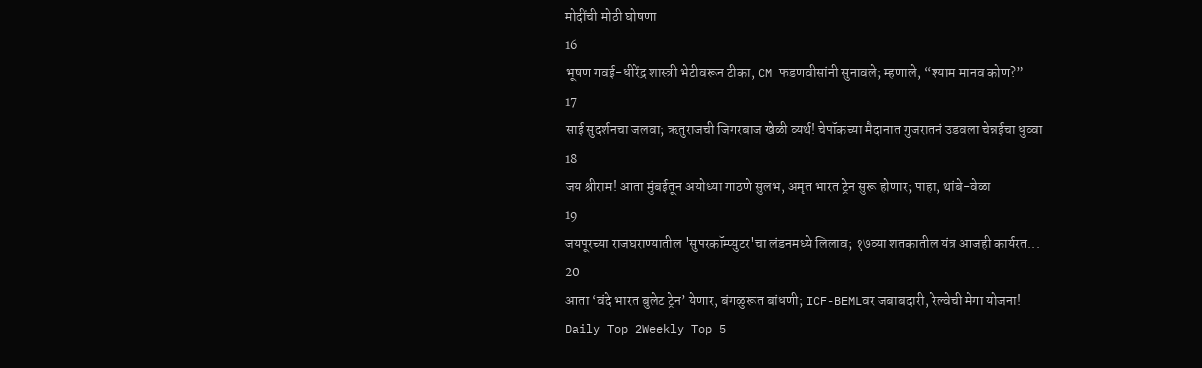मोदींची मोठी घोषणा
16
भूषण गवई-धीरेंद्र शास्त्री भेटीवरून टीका, CM फडणवीसांनी सुनावले; म्हणाले, “श्याम मानव कोण?”
17
साई सुदर्शनचा जलवा; ऋतुराजची जिगरबाज खेळी व्यर्थ! चेपॉकच्या मैदानात गुजरातनं उडवला चेन्नईचा धुव्वा
18
जय श्रीराम! आता मुंबईतून अयोध्या गाठणे सुलभ, अमृत भारत ट्रेन सुरू होणार; पाहा, थांबे-वेळा
19
जयपूरच्या राजघराण्यातील 'सुपरकॉम्प्युटर'चा लंडनमध्ये लिलाव; १७व्या शतकातील यंत्र आजही कार्यरत...
20
आता ‘वंदे भारत बुलेट ट्रेन’ येणार, बंगळुरूत बांधणी; ICF-BEMLवर जबाबदारी, रेल्वेची मेगा योजना!
Daily Top 2Weekly Top 5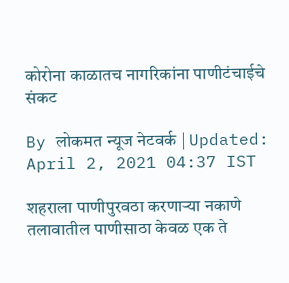कोरोना काळातच नागरिकांना पाणीटंचाईचे संकट

By लोकमत न्यूज नेटवर्क | Updated: April 2, 2021 04:37 IST

शहराला पाणीपुरवठा करणाऱ्या नकाणे तलावातील पाणीसाठा केवळ एक ते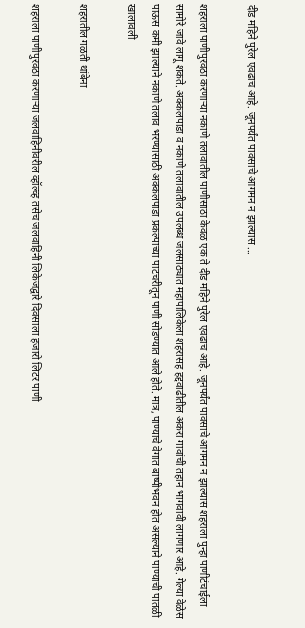दीड महिने पुरेल एवढाच आहे. जूनपर्यंत पावसाचे आगमन न झाल्यास ...

शहराला पाणीपुरवठा करणाऱ्या नकाणे तलावातील पाणीसाठा केवळ एक ते दीड महिने पुरेल एवढाच आहे. जूनपर्यंत पावसाचे आगमन न झाल्यास शहराला पुन्हा पाणीटंचाईला सामोरे जावे लागू शकते. अक्कलपाडा व नकाणे तलावातील उपलब्ध जलसाठ्यात महापालिकेला शहरासह हद्दवाढीतील अकरा गावांची तहान भागवावी लागणार आहे. गेल्या वेळेस पाऊस कमी झाल्याने नकाणे तलाव भरण्यासाठी अक्कलपाडा प्रकल्पाच्या पाटचरीतून पाणी सोडण्यात आले होते. मात्र, पाण्याचे वेगात बाष्पीभवन होत असल्याने पाण्याची पातळी खालावली

शहरातील गळती थांबेना

शहराला पाणीपुरवठा करणाऱ्या जलवाहिनीवरील व्हॉल्व्ह तसेच जलवाहिनी लिकेजद्वारे दिवसाला हजारो लिटर पाणी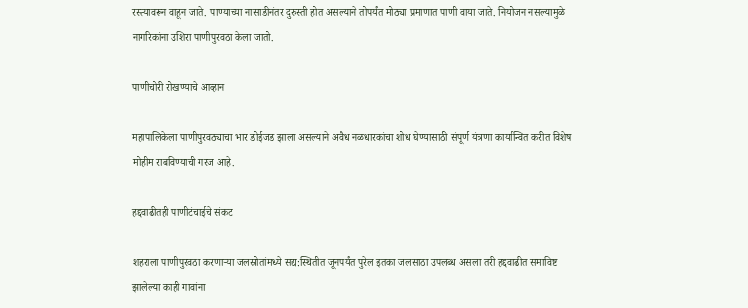रस्त्यावरून वाहून जाते. पाण्याच्या नासाडीनंतर दुरुस्ती होत असल्याने तोपर्यंत मोठ्या प्रमाणात पाणी वाया जाते. नियोजन नसल्यामुळे नागरिकांना उशिरा पाणीपुरवठा केला जातो.

पाणीचोरी रोखण्याचे आव्हान

महापालिकेला पाणीपुरवठ्याचा भार डोईजड झाला असल्याने अवैध नळधारकांचा शोध घेण्यासाठी संपूर्ण यंत्रणा कार्यान्वित करीत विशेष मोहीम राबविण्याची गरज आहे.

हद्दवाढीतही पाणीटंचाईचे संकट

शहराला पाणीपुरवठा करणाऱ्या जलस्रोतांमध्ये सद्य:स्थितीत जूनपर्यंत पुरेल इतका जलसाठा उपलब्ध असला तरी हद्दवाढीत समाविष्ट झालेल्या काही गावांना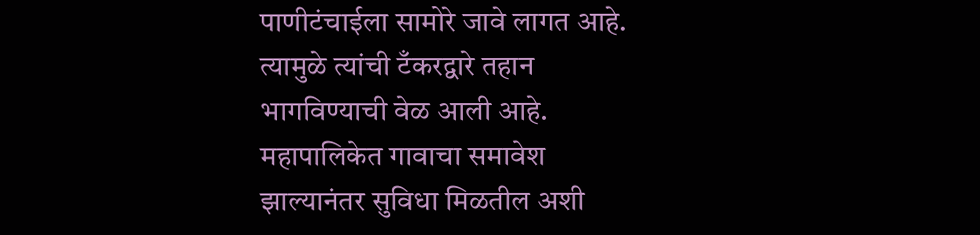पाणीटंचाईला सामोरे जावे लागत आहे. त्यामुळे त्यांची टँकरद्वारे तहान भागविण्याची वेळ आली आहे. महापालिकेत गावाचा समावेश झाल्यानंतर सुविधा मिळतील अशी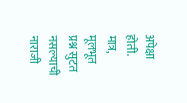अपेक्षा होती. मात्र, मूलभूत प्रश्न सुटत नसल्याची नाराजी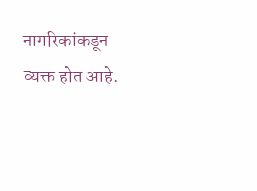नागरिकांकडून व्यक्त होत आहे.